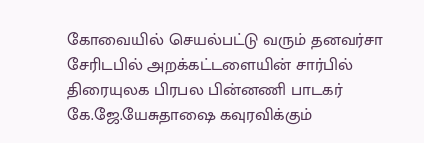கோவையில் செயல்பட்டு வரும் தனவர்சா சேரிடபில் அறக்கட்டளையின் சார்பில் திரையுலக பிரபல பின்னணி பாடகர் கே.ஜே.யேசுதாஷை கவுரவிக்கும்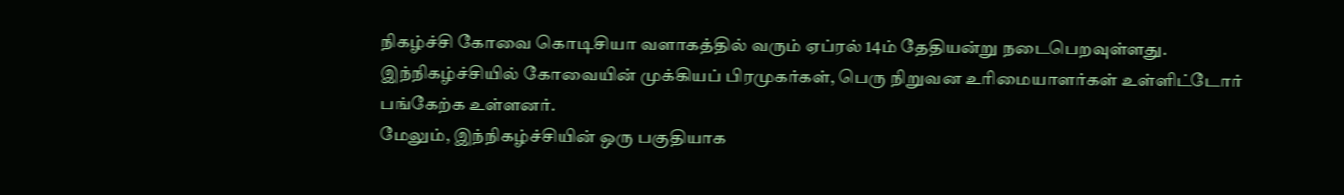நிகழ்ச்சி கோவை கொடிசியா வளாகத்தில் வரும் ஏப்ரல் 14ம் தேதியன்று நடைபெறவுள்ளது.
இந்நிகழ்ச்சியில் கோவையின் முக்கியப் பிரமுகர்கள், பெரு நிறுவன உரிமையாளர்கள் உள்ளிட்டோர் பங்கேற்க உள்ளனர்.
மேலும், இந்நிகழ்ச்சியின் ஒரு பகுதியாக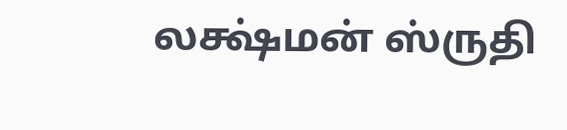லக்ஷ்மன் ஸ்ருதி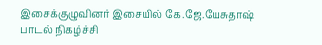இசைக்குழுவினர் இசையில் கே.ஜே.யேசுதாஷ் பாடல் நிகழ்ச்சி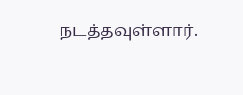நடத்தவுள்ளார்.